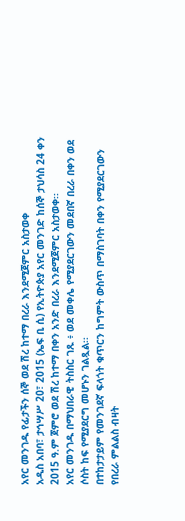አየር መንገዱ የፊታችን ሰኞ ወደ ሽረ ከተማ በረራ እንደሚጀምር አስታወቀ
አዲስ አበባ፣ ታኅሣሥ 20፣ 2015 (ኤፍ ቢ ሲ) የኢትዮጵያ አየር መንገድ ከሰኞ ታህሳስ 24 ቀን 2015 ዓ.ም ጀምሮ ወደ ሽረ ከተማ በቀን አንድ በረራ እንደሚጀምር አስታወቀ፡፡
አየር መንገዱ በማህበራዊ ትስስር ገጹ ፥ ወደ መቀሌ የሚያደርገውን መደበኛ በረራ በቀን ወደ ሶስት ከፍ የሚያደርግ መሆኑን ገልጿል፡፡
በተከታታይም የመንገደኛ ፍላጎት ቁጥርን ከግምት ውስጥ በማስገባት በቀን የሚያደርገውን የበረራ ምልልስ ብዛት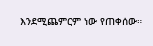እንደሚጨምርም ነው የጠቀሰው።